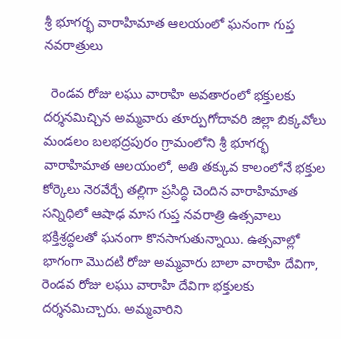శ్రీ భూగర్భ వారాహిమాత ఆలయంలో ఘనంగా గుప్త నవరాత్రులు

  రెండవ రోజు లఘు వారాహి అవతారంలో భక్తులకు దర్శనమిచ్చిన అమ్మవారు తూర్పుగోదావరి జిల్లా బిక్కవోలు మండలం బలభద్రపురం గ్రామంలోని శ్రీ భూగర్భ వారాహిమాత ఆలయంలో, అతి తక్కువ కాలంలోనే భక్తుల కోర్కెలు నెరవేర్చే తల్లిగా ప్రసిద్ధి చెందిన వారాహిమాత సన్నిధిలో ఆషాఢ మాస గుప్త నవరాత్రి ఉత్సవాలు భక్తిశ్రద్ధలతో ఘనంగా కొనసాగుతున్నాయి. ఉత్సవాల్లో భాగంగా మొదటి రోజు అమ్మవారు బాలా వారాహి దేవిగా, రెండవ రోజు లఘు వారాహి దేవిగా భక్తులకు దర్శనమిచ్చారు. అమ్మవారిని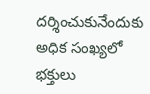దర్శించుకునేందుకు అధిక సంఖ్యలో భక్తులు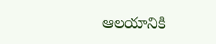ఆలయానికి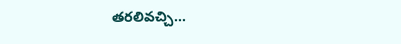తరలివచ్చి...